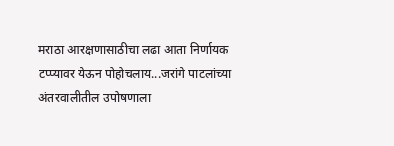मराठा आरक्षणासाठीचा लढा आता निर्णायक टप्प्यावर येऊन पोहोचलाय...जरांगे पाटलांच्या अंतरवालीतील उपोषणाला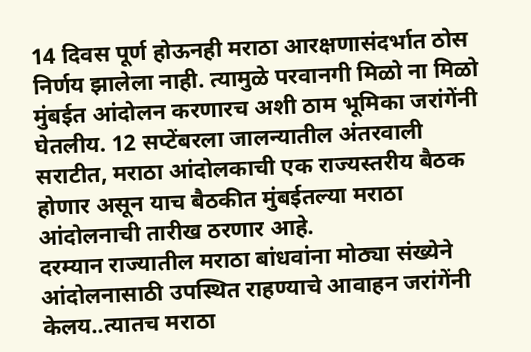14 दिवस पूर्ण होऊनही मराठा आरक्षणासंदर्भात ठोस निर्णय झालेला नाही. त्यामुळे परवानगी मिळो ना मिळो मुंबईत आंदोलन करणारच अशी ठाम भूमिका जरांगेंनी घेतलीय. 12 सप्टेंबरला जालन्यातील अंतरवाली सराटीत, मराठा आंदोलकाची एक राज्यस्तरीय बैठक होणार असून याच बैठकीत मुंबईतल्या मराठा आंदोलनाची तारीख ठरणार आहे.
दरम्यान राज्यातील मराठा बांधवांना मोठ्या संख्येने आंदोलनासाठी उपस्थित राहण्याचे आवाहन जरांगेंनी केलय..त्यातच मराठा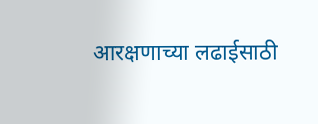आरक्षणाच्या लढाईसाठी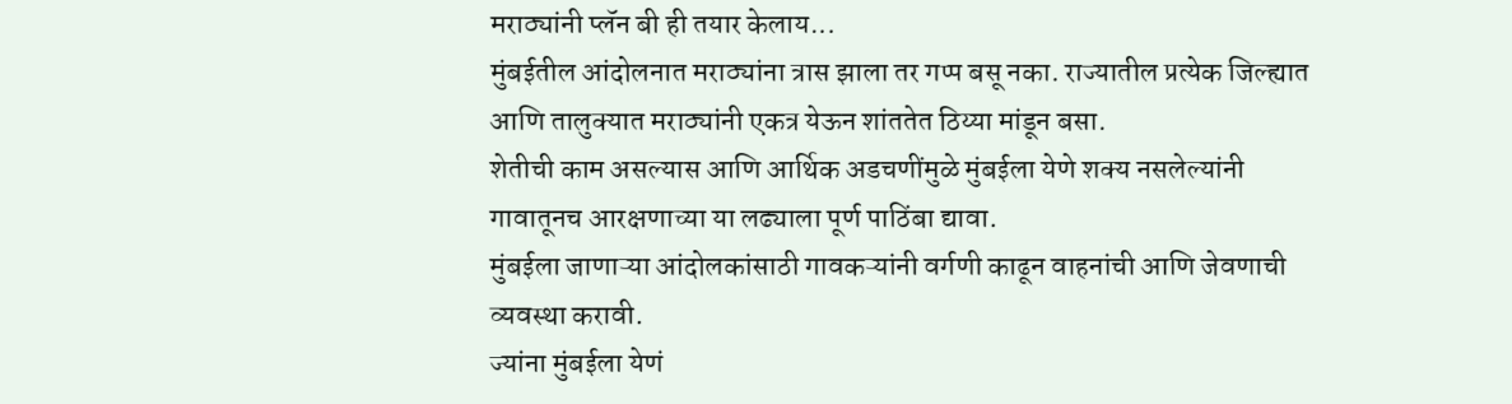मराठ्यांनी प्लॅन बी ही तयार केलाय...
मुंबईतील आंदोलनात मराठ्यांना त्रास झाला तर गप्प बसू नका. राज्यातील प्रत्येक जिल्ह्यात आणि तालुक्यात मराठ्यांनी एकत्र येऊन शांततेत ठिय्या मांडून बसा.
शेतीची काम असल्यास आणि आर्थिक अडचणींमुळे मुंबईला येणे शक्य नसलेल्यांनी गावातूनच आरक्षणाच्या या लढ्याला पूर्ण पाठिंबा द्यावा.
मुंबईला जाणाऱ्या आंदोलकांसाठी गावकऱ्यांनी वर्गणी काढून वाहनांची आणि जेवणाची व्यवस्था करावी.
ज्यांना मुंबईला येणं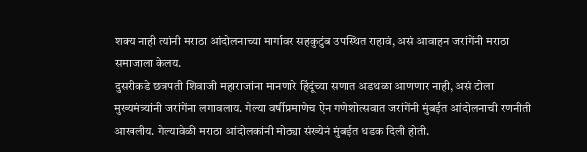शक्य नाही त्यांनी मराठा आंदोलनाच्या मार्गावर सहकुटुंब उपस्थित राहावं, असं आवाहन जरांगेंनी मराठा समाजाला केलय.
दुसरीकडे छत्रपती शिवाजी महाराजांना मानणारे हिंदूंच्या सणात अडथळा आणणार नाही, असं टोला मुख्यमंत्र्यांनी जरांगेंना लगावलाय. गेल्या वर्षीप्रमाणेच ऐन गणेशोत्सवात जरांगेंनी मुंबईत आंदोलनाची रणनीती आखलीय. गेल्यावेळी मराठा आंदोलकांनी मोठ्या संख्येनं मुंबईत धडक दिली होती.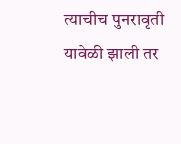त्याचीच पुनरावृती यावेळी झाली तर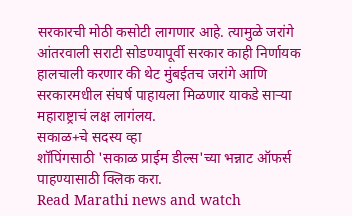सरकारची मोठी कसोटी लागणार आहे. त्यामुळे जरांगे आंतरवाली सराटी सोडण्यापूर्वी सरकार काही निर्णायक हालचाली करणार की थेट मुंबईतच जरांगे आणि सरकारमधील संघर्ष पाहायला मिळणार याकडे साऱ्या महाराष्ट्राचं लक्ष लागंलय.
सकाळ+चे सदस्य व्हा
शॉपिंगसाठी 'सकाळ प्राईम डील्स'च्या भन्नाट ऑफर्स पाहण्यासाठी क्लिक करा.
Read Marathi news and watch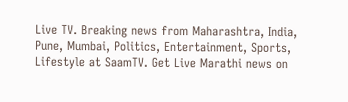Live TV. Breaking news from Maharashtra, India, Pune, Mumbai, Politics, Entertainment, Sports, Lifestyle at SaamTV. Get Live Marathi news on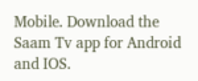Mobile. Download the Saam Tv app for Android and IOS.